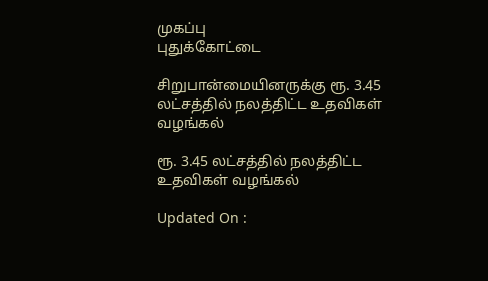முகப்பு
புதுக்கோட்டை

சிறுபான்மையினருக்கு ரூ. 3.45 லட்சத்தில் நலத்திட்ட உதவிகள் வழங்கல்

ரூ. 3.45 லட்சத்தில் நலத்திட்ட உதவிகள் வழங்கல்

Updated On :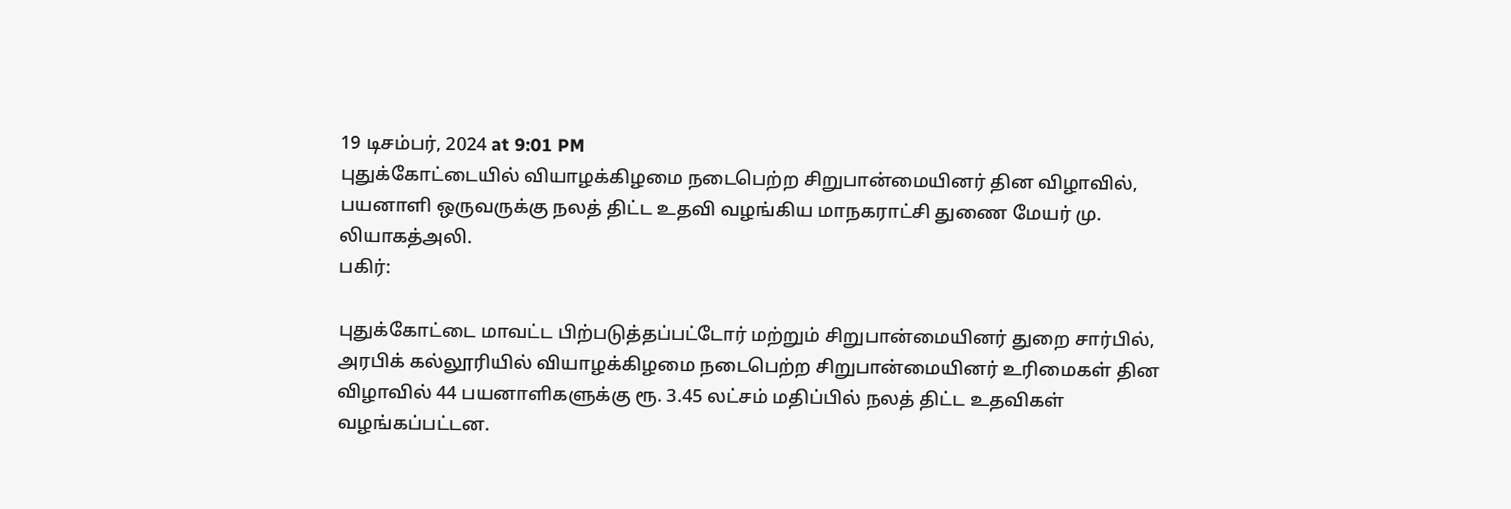19 டிசம்பர், 2024 at 9:01 PM
புதுக்கோட்டையில் வியாழக்கிழமை நடைபெற்ற சிறுபான்மையினர் தின விழாவில், பயனாளி ஒருவருக்கு நலத் திட்ட உதவி வழங்கிய மாநகராட்சி துணை மேயர் மு. லியாகத்அலி.
பகிர்:

புதுக்கோட்டை மாவட்ட பிற்படுத்தப்பட்டோர் மற்றும் சிறுபான்மையினர் துறை சார்பில், அரபிக் கல்லூரியில் வியாழக்கிழமை நடைபெற்ற சிறுபான்மையினர் உரிமைகள் தின விழாவில் 44 பயனாளிகளுக்கு ரூ. 3.45 லட்சம் மதிப்பில் நலத் திட்ட உதவிகள் வழங்கப்பட்டன.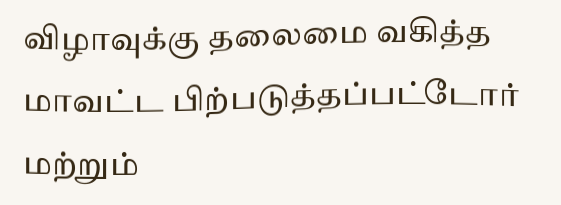விழாவுக்கு தலைமை வகித்த மாவட்ட பிற்படுத்தப்பட்டோர் மற்றும்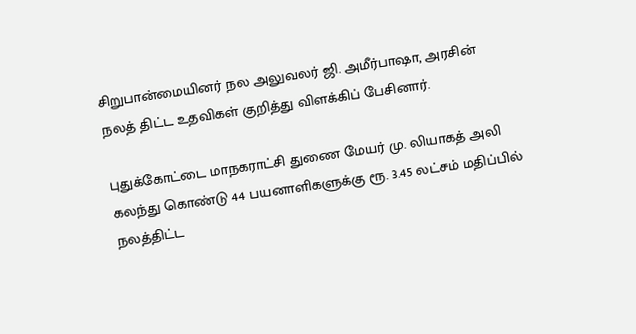சிறுபான்மையினர் நல அலுவலர் ஜி. அமீர்பாஷா, அரசின் நலத் திட்ட உதவிகள் குறித்து விளக்கிப் பேசினார்.

புதுக்கோட்டை மாநகராட்சி துணை மேயர் மு. லியாகத் அலி கலந்து கொண்டு 44 பயனாளிகளுக்கு ரூ. 3.45 லட்சம் மதிப்பில் நலத்திட்ட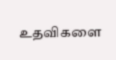உதவிகளை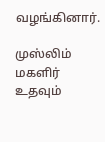வழங்கினார்.

முஸ்லிம் மகளிர் உதவும்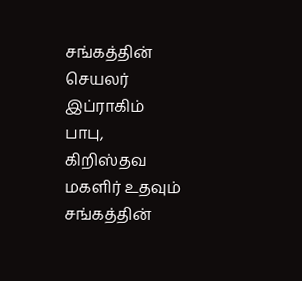சங்கத்தின் செயலர் இப்ராகிம் பாபு, கிறிஸ்தவ மகளிர் உதவும் சங்கத்தின்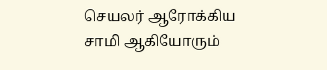செயலர் ஆரோக்கிய சாமி ஆகியோரும்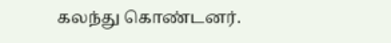கலந்து கொண்டனர்.